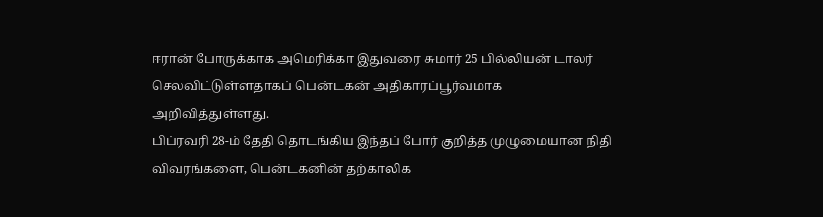ஈரான் போருக்காக அமெரிக்கா இதுவரை சுமார் 25 பில்லியன் டாலர் செலவிட்டுள்ளதாகப் பென்டகன் அதிகாரப்பூர்வமாக அறிவித்துள்ளது.
பிப்ரவரி 28-ம் தேதி தொடங்கிய இந்தப் போர் குறித்த முழுமையான நிதி விவரங்களை, பென்டகனின் தற்காலிக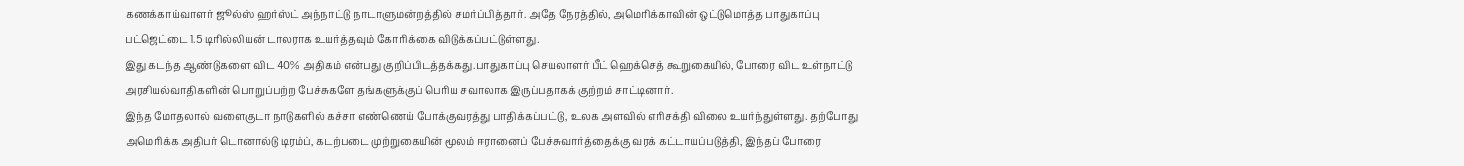கணக்காய்வாளர் ஜூல்ஸ் ஹர்ஸ்ட் அந்நாட்டு நாடாளுமன்றத்தில் சமர்ப்பித்தார். அதே நேரத்தில், அமெரிக்காவின் ஒட்டுமொத்த பாதுகாப்பு பட்ஜெட்டை 1.5 டிரில்லியன் டாலராக உயர்த்தவும் கோரிக்கை விடுக்கப்பட்டுள்ளது.
இது கடந்த ஆண்டுகளை விட 40% அதிகம் என்பது குறிப்பிடத்தக்கது.பாதுகாப்பு செயலாளர் பீட் ஹெக்செத் கூறுகையில், போரை விட உள்நாட்டு அரசியல்வாதிகளின் பொறுப்பற்ற பேச்சுகளே தங்களுக்குப் பெரிய சவாலாக இருப்பதாகக் குற்றம் சாட்டினார்.
இந்த மோதலால் வளைகுடா நாடுகளில் கச்சா எண்ணெய் போக்குவரத்து பாதிக்கப்பட்டு, உலக அளவில் எரிசக்தி விலை உயர்ந்துள்ளது. தற்போது அமெரிக்க அதிபர் டொனால்டு டிரம்ப், கடற்படை முற்றுகையின் மூலம் ஈரானைப் பேச்சுவார்த்தைக்கு வரக் கட்டாயப்படுத்தி, இந்தப் போரை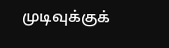முடிவுக்குக்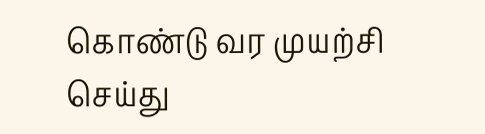கொண்டு வர முயற்சி செய்து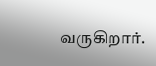வருகிறார்.